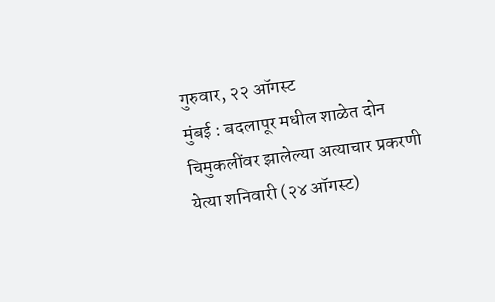गुरुवार, २२ ऑगस्ट
मुंबई : बदलापूर मधील शाळेत दोन चिमुकलींवर झालेल्या अत्याचार प्रकरणी येत्या शनिवारी (२४ ऑगस्ट)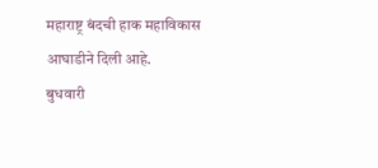महाराष्ट्र बंदची हाक महाविकास आघाडीने दिली आहे.
बुधवारी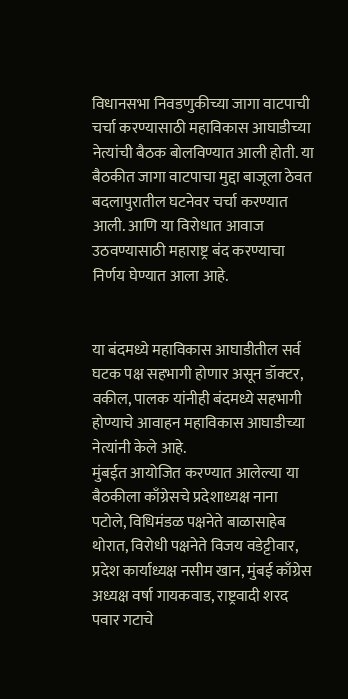विधानसभा निवडणुकीच्या जागा वाटपाची चर्चा करण्यासाठी महाविकास आघाडीच्या नेत्यांची बैठक बोलविण्यात आली होती. या बैठकीत जागा वाटपाचा मुद्दा बाजूला ठेवत बदलापुरातील घटनेवर चर्चा करण्यात आली. आणि या विरोधात आवाज उठवण्यासाठी महाराष्ट्र बंद करण्याचा निर्णय घेण्यात आला आहे.


या बंदमध्ये महाविकास आघाडीतील सर्व घटक पक्ष सहभागी होणार असून डॉक्टर, वकील, पालक यांनीही बंदमध्ये सहभागी होण्याचे आवाहन महाविकास आघाडीच्या नेत्यांनी केले आहे.
मुंबईत आयोजित करण्यात आलेल्या या बैठकीला काँग्रेसचे प्रदेशाध्यक्ष नाना पटोले, विधिमंडळ पक्षनेते बाळासाहेब थोरात, विरोधी पक्षनेते विजय वडेट्टीवार, प्रदेश कार्याध्यक्ष नसीम खान, मुंबई काँग्रेस अध्यक्ष वर्षा गायकवाड, राष्ट्रवादी शरद पवार गटाचे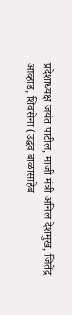प्रदेशाध्यक्ष जयंत पाटील, माजी मंत्री अनिल देशमुख, जितेंद्र आव्हाड, शिवसेना (उद्धव बाळासाहेब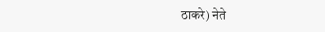ठाकरे) नेते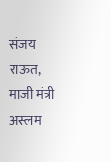संजय राऊत, माजी मंत्री अस्लम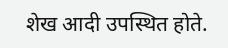शेख आदी उपस्थित होते.